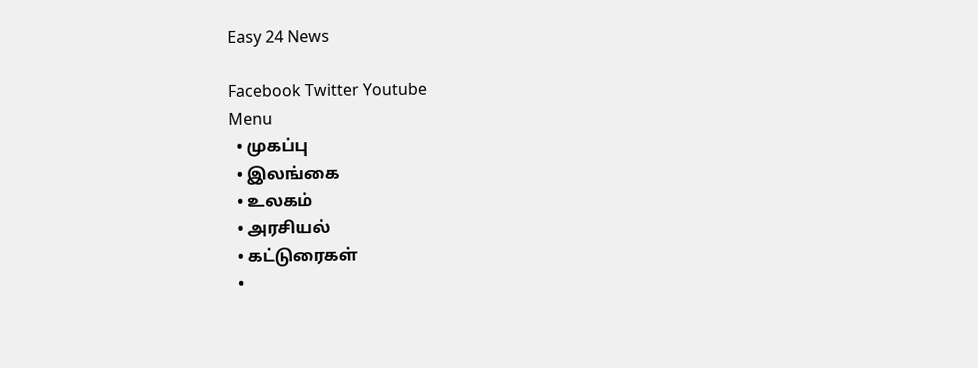Easy 24 News

Facebook Twitter Youtube
Menu
  • முகப்பு
  • இலங்கை
  • உலகம்
  • அரசியல்
  • கட்டுரைகள்
  •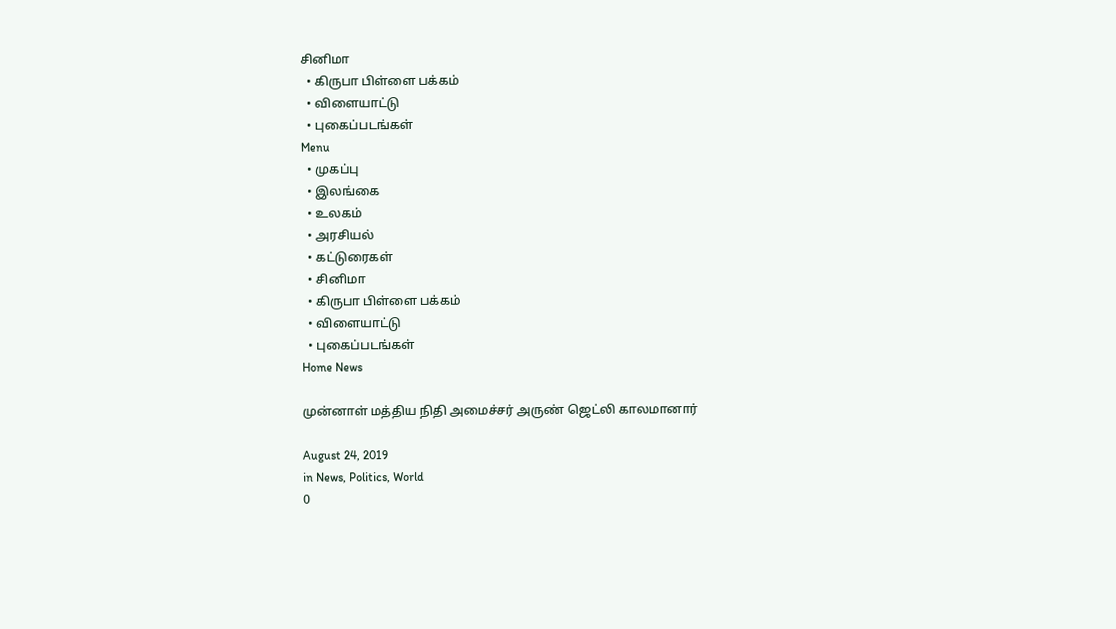சினிமா
  • கிருபா பிள்ளை பக்கம்
  • விளையாட்டு
  • புகைப்படங்கள்
Menu
  • முகப்பு
  • இலங்கை
  • உலகம்
  • அரசியல்
  • கட்டுரைகள்
  • சினிமா
  • கிருபா பிள்ளை பக்கம்
  • விளையாட்டு
  • புகைப்படங்கள்
Home News

முன்னாள் மத்திய நிதி அமைச்சர் அருண் ஜெட்லி காலமானார்

August 24, 2019
in News, Politics, World
0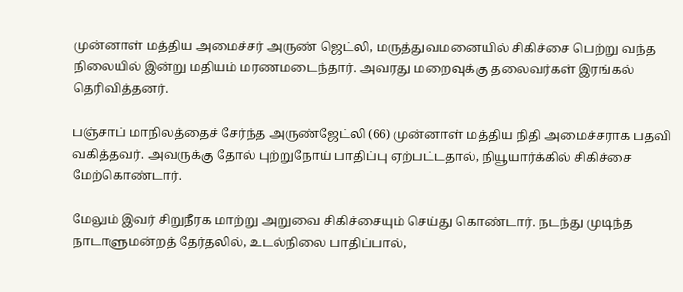முன்னாள் மத்திய அமைச்சர் அருண் ஜெட்லி, மருத்துவமனையில் சிகிச்சை பெற்று வந்த நிலையில் இன்று மதியம் மரணமடைந்தார். அவரது மறைவுக்கு தலைவர்கள் இரங்கல் தெரிவித்தனர்.

பஞ்சாப் மாநிலத்தைச் சேர்ந்த அருண்ஜேட்லி (66) முன்னாள் மத்திய நிதி அமைச்சராக பதவி வகித்தவர். அவருக்கு தோல் புற்றுநோய் பாதிப்பு ஏற்பட்டதால், நியூயார்க்கில் சிகிச்சை மேற்கொண்டார்.

மேலும் இவர் சிறுநீரக மாற்று அறுவை சிகிச்சையும் செய்து கொண்டார். நடந்து முடிந்த நாடாளுமன்றத் தேர்தலில், உடல்நிலை பாதிப்பால்,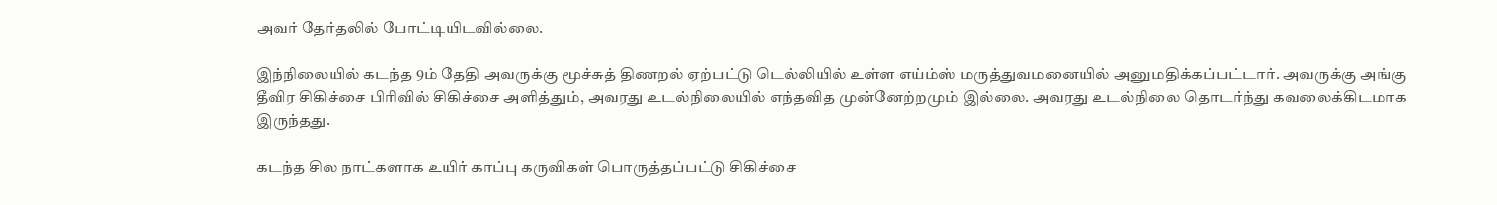அவர் தேர்தலில் போட்டியிடவில்லை.

இந்நிலையில் கடந்த 9ம் தேதி அவருக்கு மூச்சுத் திணறல் ஏற்பட்டு டெல்லியில் உள்ள எய்ம்ஸ் மருத்துவமனையில் அனுமதிக்கப்பட்டார். அவருக்கு அங்கு தீவிர சிகிச்சை பிரிவில் சிகிச்சை அளித்தும், அவரது உடல்நிலையில் எந்தவித முன்னேற்றமும் இல்லை. அவரது உடல்நிலை தொடர்ந்து கவலைக்கிடமாக இருந்தது.

கடந்த சில நாட்களாக உயிர் காப்பு கருவிகள் பொருத்தப்பட்டு சிகிச்சை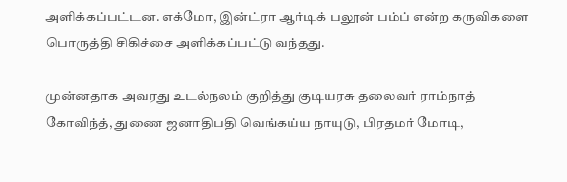அளிக்கப்பட்டன. எக்மோ, இன்ட்ரா ஆர்டிக் பலூன் பம்ப் என்ற கருவிகளை பொருத்தி சிகிச்சை அளிக்கப்பட்டு வந்தது.

முன்னதாக அவரது உடல்நலம் குறித்து குடியரசு தலைவர் ராம்நாத் கோவிந்த், துணை ஜனாதிபதி வெங்கய்ய நாயுடு, பிரதமர் மோடி,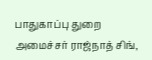பாதுகாப்பு துறை அமைச்சர் ராஜ்நாத் சிங்,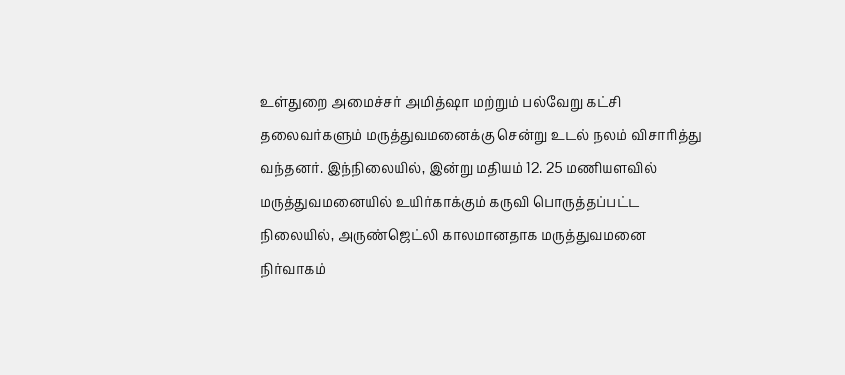உள்துறை அமைச்சர் அமித்ஷா மற்றும் பல்வேறு கட்சி தலைவர்களும் மருத்துவமனைக்கு சென்று உடல் நலம் விசாரித்து வந்தனர். இந்நிலையில், இன்று மதியம் 12. 25 மணியளவில் மருத்துவமனையில் உயிர்காக்கும் கருவி பொருத்தப்பட்ட நிலையில், அருண்ஜெட்லி காலமானதாக மருத்துவமனை நிர்வாகம்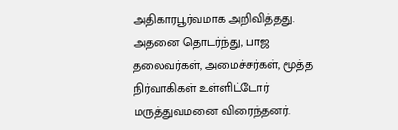அதிகாரபூர்வமாக அறிவித்தது. அதனை தொடர்ந்து, பாஜ தலைவர்கள், அமைச்சர்கள், மூத்த நிர்வாகிகள் உள்ளிட்டோர் மருத்துவமனை விரைந்தனர்.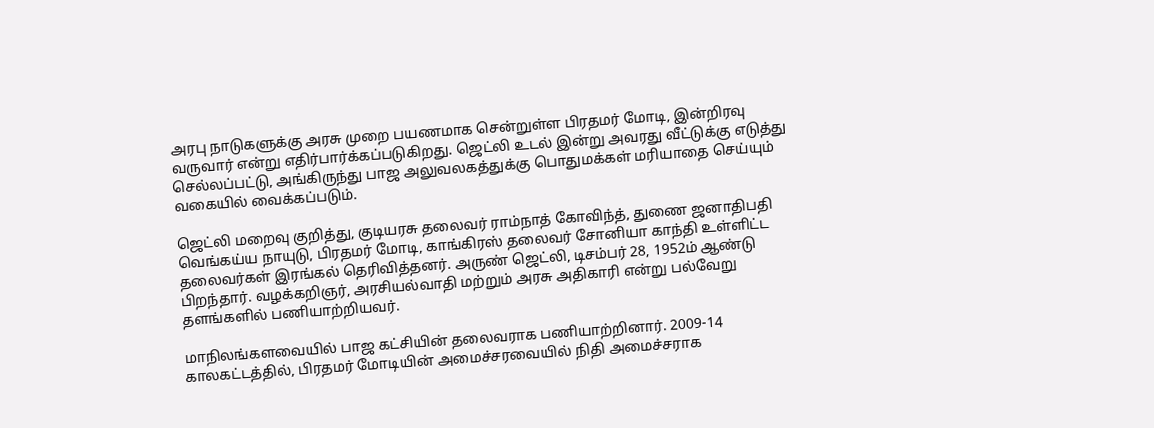அரபு நாடுகளுக்கு அரசு முறை பயணமாக சென்றுள்ள பிரதமர் மோடி, இன்றிரவு வருவார் என்று எதிர்பார்க்கப்படுகிறது. ஜெட்லி உடல் இன்று அவரது வீட்டுக்கு எடுத்து செல்லப்பட்டு, அங்கிருந்து பாஜ அலுவலகத்துக்கு பொதுமக்கள் மரியாதை செய்யும் வகையில் வைக்கப்படும்.

ஜெட்லி மறைவு குறித்து, குடியரசு தலைவர் ராம்நாத் கோவிந்த், துணை ஜனாதிபதி வெங்கய்ய நாயுடு, பிரதமர் மோடி, காங்கிரஸ் தலைவர் சோனியா காந்தி உள்ளிட்ட தலைவர்கள் இரங்கல் தெரிவித்தனர். அருண் ஜெட்லி, டிசம்பர் 28, 1952ம் ஆண்டு பிறந்தார். வழக்கறிஞர், அரசியல்வாதி மற்றும் அரசு அதிகாரி என்று பல்வேறு தளங்களில் பணியாற்றியவர்.

மாநிலங்களவையில் பாஜ கட்சியின் தலைவராக பணியாற்றினார். 2009-14 காலகட்டத்தில், பிரதமர் மோடியின் அமைச்சரவையில் நிதி அமைச்சராக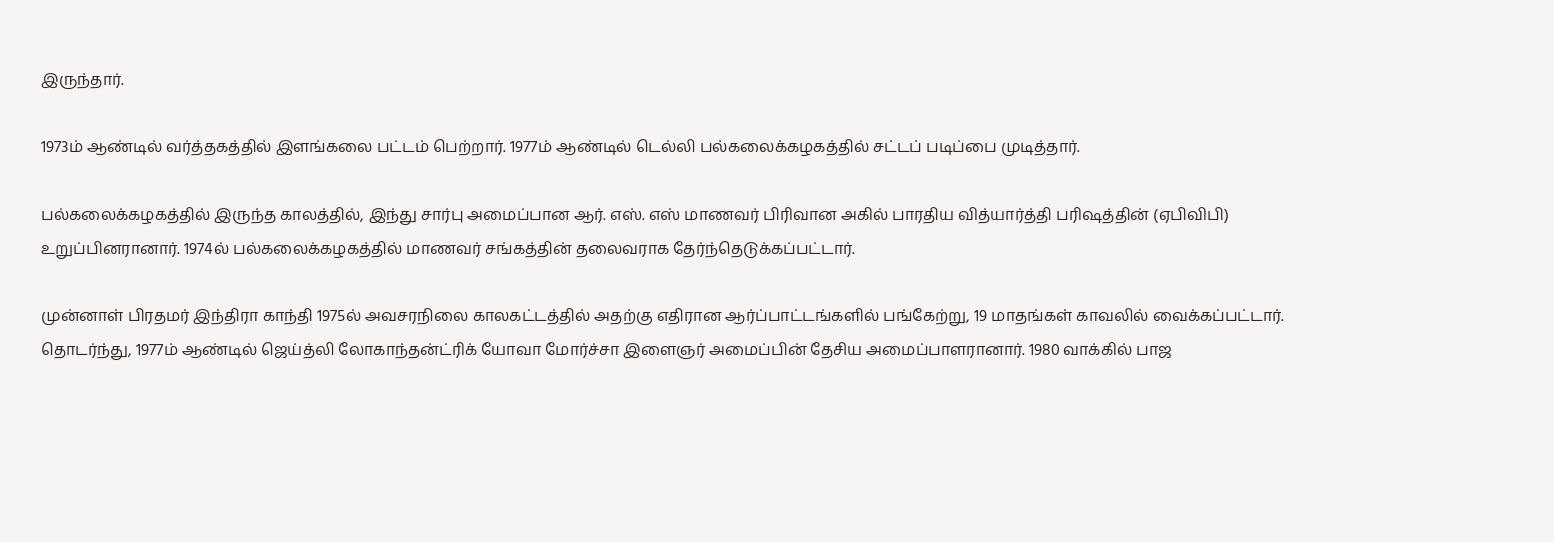இருந்தார்.

1973ம் ஆண்டில் வர்த்தகத்தில் இளங்கலை பட்டம் பெற்றார். 1977ம் ஆண்டில் டெல்லி பல்கலைக்கழகத்தில் சட்டப் படிப்பை முடித்தார்.

பல்கலைக்கழகத்தில் இருந்த காலத்தில், இந்து சார்பு அமைப்பான ஆர். எஸ். எஸ் மாணவர் பிரிவான அகில் பாரதிய வித்யார்த்தி பரிஷத்தின் (ஏபிவிபி) உறுப்பினரானார். 1974ல் பல்கலைக்கழகத்தில் மாணவர் சங்கத்தின் தலைவராக தேர்ந்தெடுக்கப்பட்டார்.

முன்னாள் பிரதமர் இந்திரா காந்தி 1975ல் அவசரநிலை காலகட்டத்தில் அதற்கு எதிரான ஆர்ப்பாட்டங்களில் பங்கேற்று, 19 மாதங்கள் காவலில் வைக்கப்பட்டார். தொடர்ந்து, 1977ம் ஆண்டில் ஜெய்த்லி லோகாந்தன்ட்ரிக் யோவா மோர்ச்சா இளைஞர் அமைப்பின் தேசிய அமைப்பாளரானார். 1980 வாக்கில் பாஜ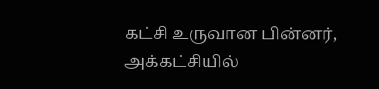கட்சி உருவான பின்னர், அக்கட்சியில்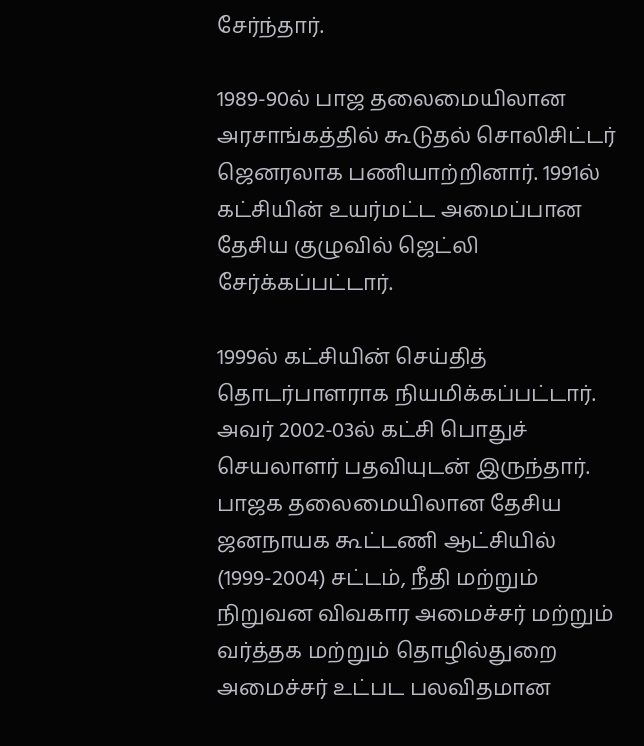சேர்ந்தார்.

1989-90ல் பாஜ தலைமையிலான அரசாங்கத்தில் கூடுதல் சொலிசிட்டர் ஜெனரலாக பணியாற்றினார். 1991ல் கட்சியின் உயர்மட்ட அமைப்பான தேசிய குழுவில் ஜெட்லி சேர்க்கப்பட்டார்.

1999ல் கட்சியின் செய்தித் தொடர்பாளராக நியமிக்கப்பட்டார். அவர் 2002-03ல் கட்சி பொதுச் செயலாளர் பதவியுடன் இருந்தார். பாஜக தலைமையிலான தேசிய ஜனநாயக கூட்டணி ஆட்சியில் (1999-2004) சட்டம், நீதி மற்றும் நிறுவன விவகார அமைச்சர் மற்றும் வர்த்தக மற்றும் தொழில்துறை அமைச்சர் உட்பட பலவிதமான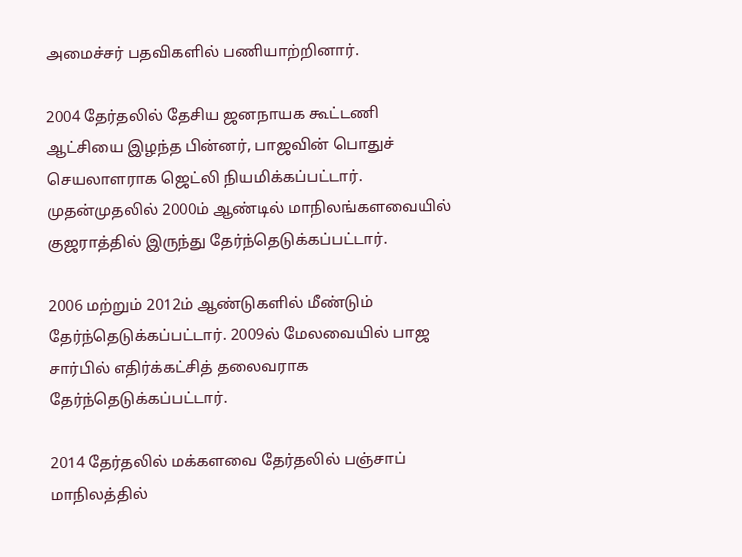அமைச்சர் பதவிகளில் பணியாற்றினார்.

2004 தேர்தலில் தேசிய ஜனநாயக கூட்டணி ஆட்சியை இழந்த பின்னர், பாஜவின் பொதுச் செயலாளராக ஜெட்லி நியமிக்கப்பட்டார். முதன்முதலில் 2000ம் ஆண்டில் மாநிலங்களவையில் குஜராத்தில் இருந்து தேர்ந்தெடுக்கப்பட்டார்.

2006 மற்றும் 2012ம் ஆண்டுகளில் மீண்டும் தேர்ந்தெடுக்கப்பட்டார். 2009ல் மேலவையில் பாஜ சார்பில் எதிர்க்கட்சித் தலைவராக தேர்ந்தெடுக்கப்பட்டார்.

2014 தேர்தலில் மக்களவை தேர்தலில் பஞ்சாப் மாநிலத்தில்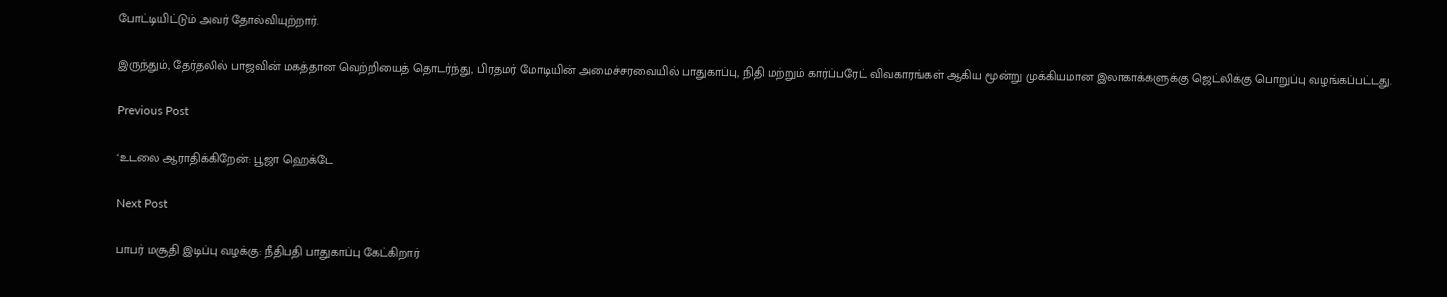போட்டியிட்டும் அவர் தோல்வியுற்றார்.

இருந்தும், தேர்தலில் பாஜவின் மகத்தான வெற்றியைத் தொடர்ந்து, பிரதமர் மோடியின் அமைச்சரவையில் பாதுகாப்பு, நிதி மற்றும் கார்ப்பரேட் விவகாரங்கள் ஆகிய மூன்று முக்கியமான இலாகாக்களுக்கு ஜெட்லிக்கு பொறுப்பு வழங்கப்பட்டது.

Previous Post

‘உடலை ஆராதிக்கிறேன்: பூஜா ஹெக்டே

Next Post

பாபர் மசூதி இடிப்பு வழக்கு: நீதிபதி பாதுகாப்பு கேட்கிறார்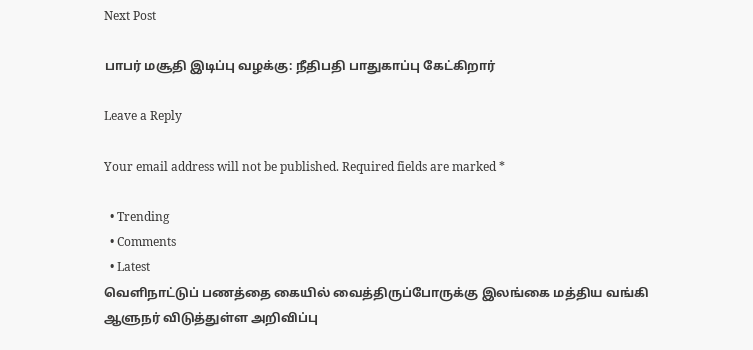Next Post

பாபர் மசூதி இடிப்பு வழக்கு: நீதிபதி பாதுகாப்பு கேட்கிறார்

Leave a Reply

Your email address will not be published. Required fields are marked *

  • Trending
  • Comments
  • Latest
வெளிநாட்டுப் பணத்தை கையில் வைத்திருப்போருக்கு இலங்கை மத்திய வங்கி ஆளுநர் விடுத்துள்ள அறிவிப்பு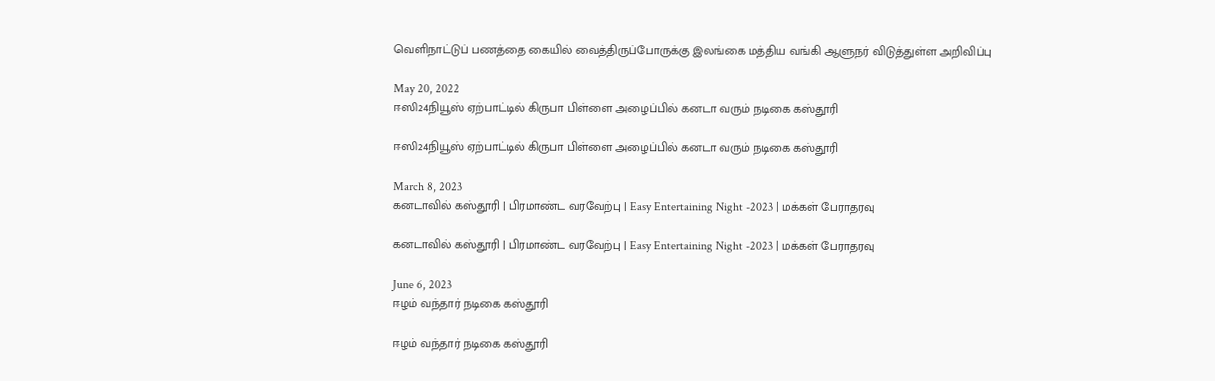வெளிநாட்டுப் பணத்தை கையில் வைத்திருப்போருக்கு இலங்கை மத்திய வங்கி ஆளுநர் விடுத்துள்ள அறிவிப்பு

May 20, 2022
ஈஸி24நியூஸ் ஏற்பாட்டில் கிருபா பிள்ளை அழைப்பில் கனடா வரும் நடிகை கஸ்தூரி

ஈஸி24நியூஸ் ஏற்பாட்டில் கிருபா பிள்ளை அழைப்பில் கனடா வரும் நடிகை கஸ்தூரி

March 8, 2023
கனடாவில் கஸ்தூரி | பிரமாண்ட வரவேற்பு | Easy Entertaining Night -2023 | மக்கள் பேராதரவு

கனடாவில் கஸ்தூரி | பிரமாண்ட வரவேற்பு | Easy Entertaining Night -2023 | மக்கள் பேராதரவு

June 6, 2023
ஈழம் வந்தார் நடிகை கஸ்தூரி

ஈழம் வந்தார் நடிகை கஸ்தூரி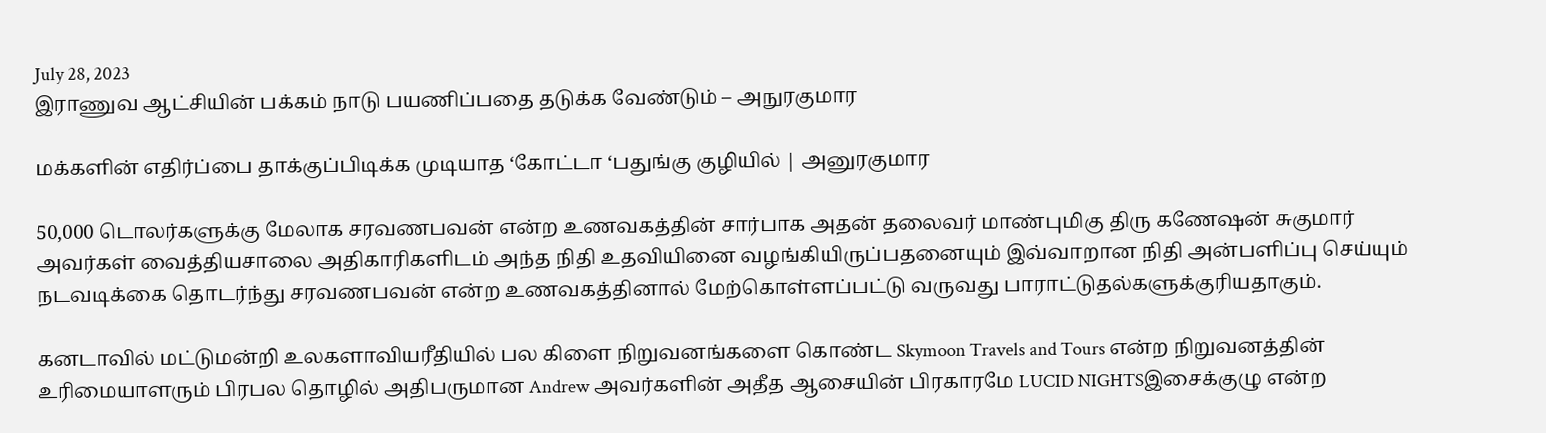July 28, 2023
இராணுவ ஆட்சியின் பக்கம் நாடு பயணிப்பதை தடுக்க வேண்டும் – அநுரகுமார

மக்களின் எதிர்ப்பை தாக்குப்பிடிக்க முடியாத ‘கோட்டா ‘பதுங்கு குழியில் | அனுரகுமார

50,000 டொலர்களுக்கு மேலாக சரவணபவன் என்ற உணவகத்தின் சார்பாக அதன் தலைவர் மாண்புமிகு திரு கணேஷன் சுகுமார் அவர்கள் வைத்தியசாலை அதிகாரிகளிடம் அந்த நிதி உதவியினை வழங்கியிருப்பதனையும் இவ்வாறான நிதி அன்பளிப்பு செய்யும் நடவடிக்கை தொடர்ந்து சரவணபவன் என்ற உணவகத்தினால் மேற்கொள்ளப்பட்டு வருவது பாராட்டுதல்களுக்குரியதாகும்.

கனடாவில் மட்டுமன்றி உலகளாவியரீதியில் பல கிளை நிறுவனங்களை கொண்ட Skymoon Travels and Tours என்ற நிறுவனத்தின் உரிமையாளரும் பிரபல தொழில் அதிபருமான Andrew அவர்களின் அதீத ஆசையின் பிரகாரமே LUCID NIGHTSஇசைக்குழு என்ற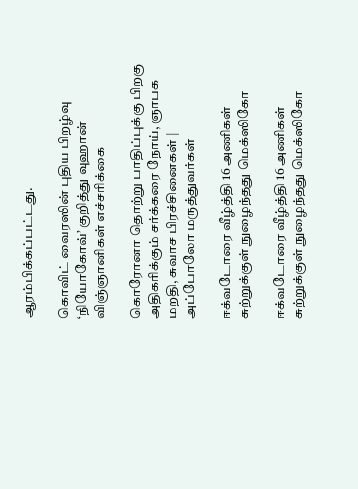ஆரம்பிக்கப்பட்டது.

கொவிட் வைரஸின் புதிய பிறழ்வு ‘நியோகோவ்’ குறித்து வுஹான் விஞ்ஞானிகள் எச்சரிக்கை

கொரோனா தொற்று பாதிப்புக்கு பிறகு அதிகரிக்கும் சர்க்கரை நோய், ஞாபக மறதி, சுவாச பிரச்சினைகள் | அப்போலோ மருத்துவர்கள்

ஈக்வடோரை வீழ்த்தி 16 அணிகள் சுற்றுக்குள் நுழைந்தது மெக்ஸிகோ

ஈக்வடோரை வீழ்த்தி 16 அணிகள் சுற்றுக்குள் நுழைந்தது மெக்ஸிகோ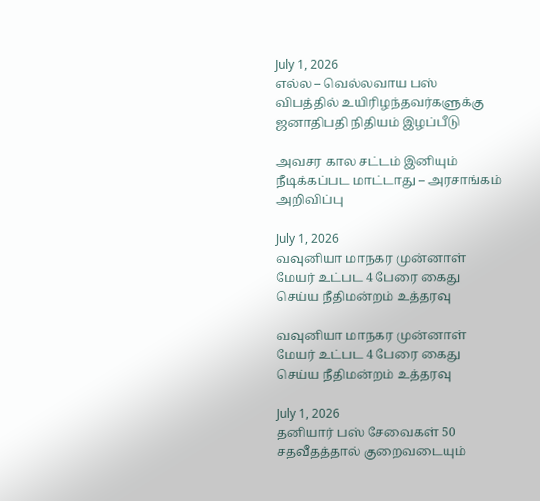July 1, 2026
எல்ல – வெல்லவாய பஸ் விபத்தில் உயிரிழந்தவர்களுக்கு ஜனாதிபதி நிதியம் இழப்பீடு

அவசர கால சட்டம் இனியும் நீடிக்கப்பட மாட்டாது – அரசாங்கம் அறிவிப்பு

July 1, 2026
வவுனியா மாநகர முன்னாள் மேயர் உட்பட 4 பேரை கைது செய்ய நீதிமன்றம் உத்தரவு

வவுனியா மாநகர முன்னாள் மேயர் உட்பட 4 பேரை கைது செய்ய நீதிமன்றம் உத்தரவு

July 1, 2026
தனியார் பஸ் சேவைகள் 50 சதவீதத்தால் குறைவடையும்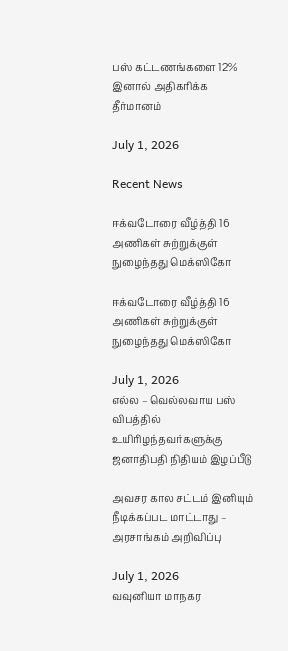பஸ் கட்டணங்களை 12% இனால் அதிகரிக்க தீர்மானம்

July 1, 2026

Recent News

ஈக்வடோரை வீழ்த்தி 16 அணிகள் சுற்றுக்குள் நுழைந்தது மெக்ஸிகோ

ஈக்வடோரை வீழ்த்தி 16 அணிகள் சுற்றுக்குள் நுழைந்தது மெக்ஸிகோ

July 1, 2026
எல்ல – வெல்லவாய பஸ் விபத்தில் உயிரிழந்தவர்களுக்கு ஜனாதிபதி நிதியம் இழப்பீடு

அவசர கால சட்டம் இனியும் நீடிக்கப்பட மாட்டாது – அரசாங்கம் அறிவிப்பு

July 1, 2026
வவுனியா மாநகர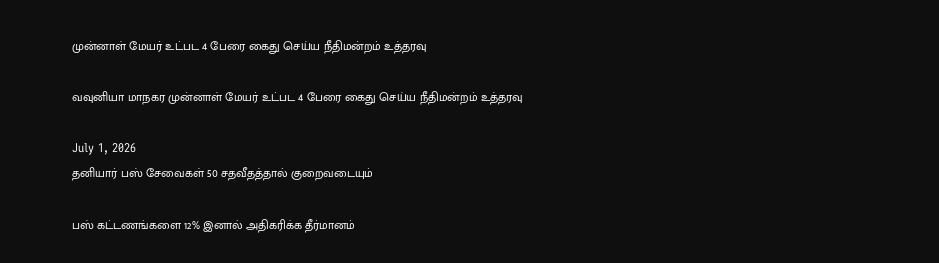முன்னாள் மேயர் உட்பட 4 பேரை கைது செய்ய நீதிமன்றம் உத்தரவு

வவுனியா மாநகர முன்னாள் மேயர் உட்பட 4 பேரை கைது செய்ய நீதிமன்றம் உத்தரவு

July 1, 2026
தனியார் பஸ் சேவைகள் 50 சதவீதத்தால் குறைவடையும்

பஸ் கட்டணங்களை 12% இனால் அதிகரிக்க தீர்மானம்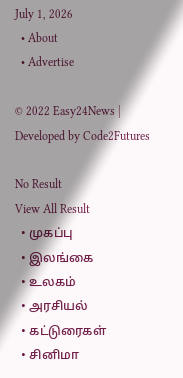July 1, 2026
  • About
  • Advertise

© 2022 Easy24News | Developed by Code2Futures

No Result
View All Result
  • முகப்பு
  • இலங்கை
  • உலகம்
  • அரசியல்
  • கட்டுரைகள்
  • சினிமா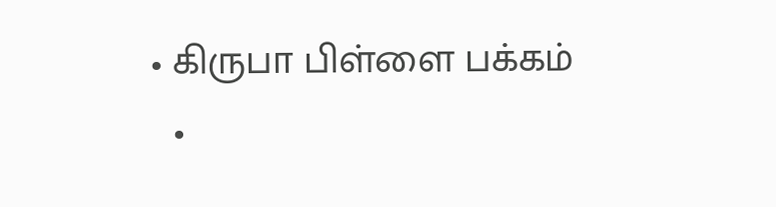• கிருபா பிள்ளை பக்கம்
  •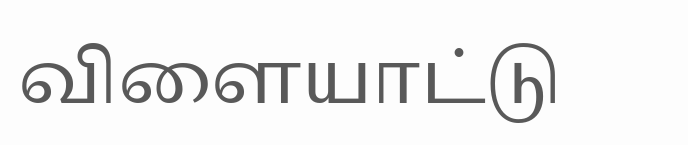விளையாட்டு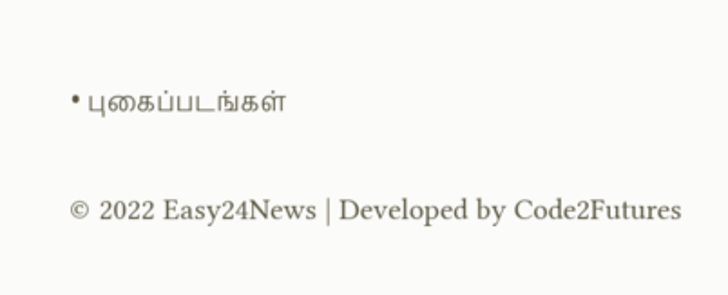• புகைப்படங்கள்

© 2022 Easy24News | Developed by Code2Futures